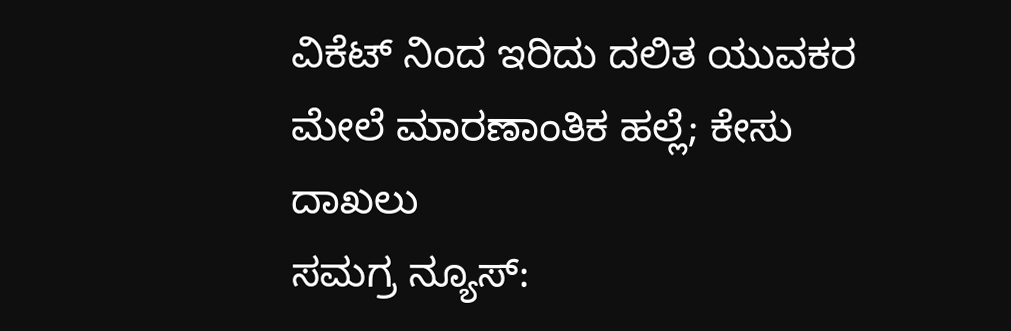ವಿಕೆಟ್ ನಿಂದ ಇರಿದು ದಲಿತ ಯುವಕರ ಮೇಲೆ ಮಾರಣಾಂತಿಕ ಹಲ್ಲೆ; ಕೇಸು ದಾಖಲು
ಸಮಗ್ರ ನ್ಯೂಸ್: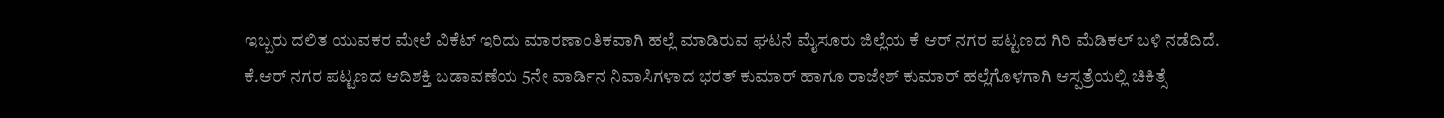ಇಬ್ಬರು ದಲಿತ ಯುವಕರ ಮೇಲೆ ವಿಕೆಟ್ ಇರಿದು ಮಾರಣಾಂತಿಕವಾಗಿ ಹಲ್ಲೆ ಮಾಡಿರುವ ಘಟನೆ ಮೈಸೂರು ಜಿಲ್ಲೆಯ ಕೆ ಆರ್ ನಗರ ಪಟ್ಟಣದ ಗಿರಿ ಮೆಡಿಕಲ್ ಬಳಿ ನಡೆದಿದೆ. ಕೆ.ಆರ್ ನಗರ ಪಟ್ಟಣದ ಆದಿಶಕ್ತಿ ಬಡಾವಣೆಯ 5ನೇ ವಾರ್ಡಿನ ನಿವಾಸಿಗಳಾದ ಭರತ್ ಕುಮಾರ್ ಹಾಗೂ ರಾಜೇಶ್ ಕುಮಾರ್ ಹಲ್ಲೆಗೊಳಗಾಗಿ ಆಸ್ಪತ್ರೆಯಲ್ಲಿ ಚಿಕಿತ್ಸೆ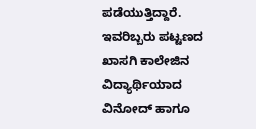ಪಡೆಯುತ್ತಿದ್ದಾರೆ. ಇವರಿಬ್ಬರು ಪಟ್ಟಣದ ಖಾಸಗಿ ಕಾಲೇಜಿನ ವಿದ್ಯಾರ್ಥಿಯಾದ ವಿನೋದ್ ಹಾಗೂ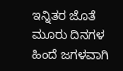ಇನ್ನಿತರ ಜೊತೆ ಮೂರು ದಿನಗಳ ಹಿಂದೆ ಜಗಳವಾಗಿ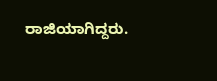ರಾಜಿಯಾಗಿದ್ದರು.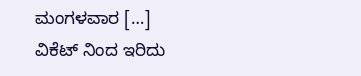ಮಂಗಳವಾರ […]
ವಿಕೆಟ್ ನಿಂದ ಇರಿದು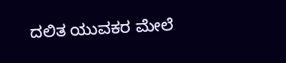ದಲಿತ ಯುವಕರ ಮೇಲೆ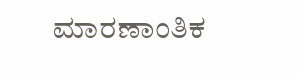ಮಾರಣಾಂತಿಕ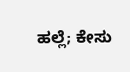ಹಲ್ಲೆ; ಕೇಸು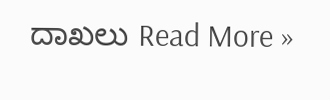ದಾಖಲು Read More »